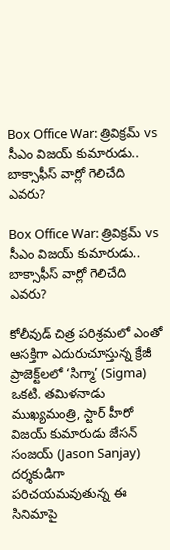Box Office War: త్రివిక్రమ్ vs సీఎం విజయ్ కుమారుడు.. బాక్సాఫీస్‌ వార్లో గెలిచేది ఎవరు?

Box Office War: త్రివిక్రమ్ vs సీఎం విజయ్ కుమారుడు.. బాక్సాఫీస్‌ వార్లో గెలిచేది ఎవరు?

కోలీవుడ్ చిత్ర పరిశ్రమలో ఎంతో ఆసక్తిగా ఎదురుచూస్తున్న క్రేజీ ప్రాజెక్ట్‌లలో ‘సిగ్మా’ (Sigma) ఒకటి. తమిళనాడు ముఖ్యమంత్రి, స్టార్ హీరో విజయ్‌ కుమారుడు జేసన్ సంజయ్ (Jason Sanjay) దర్శకుడిగా పరిచయమవుతున్న ఈ సినిమాపై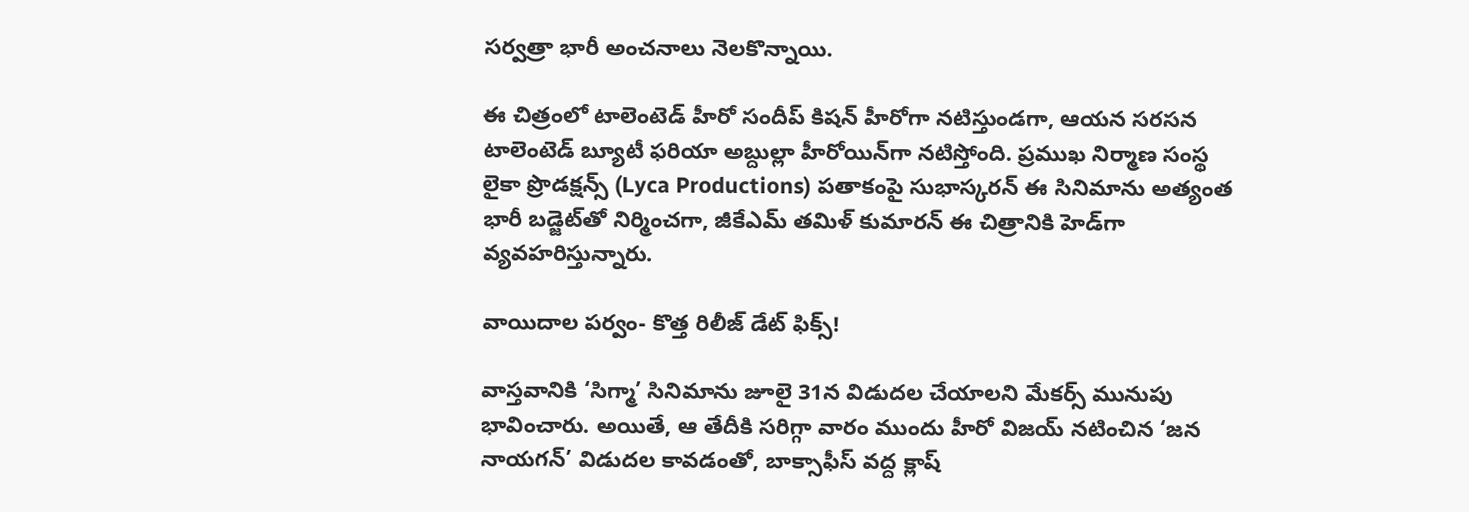సర్వత్రా భారీ అంచనాలు నెలకొన్నాయి.

ఈ చిత్రంలో టాలెంటెడ్ హీరో సందీప్ కిషన్ హీరోగా నటిస్తుండగా, ఆయన సరసన టాలెంటెడ్ బ్యూటీ ఫరియా అబ్దుల్లా హీరోయిన్‌గా నటిస్తోంది. ప్రముఖ నిర్మాణ సంస్థ లైకా ప్రొడక్షన్స్ (Lyca Productions) పతాకంపై సుభాస్కరన్ ఈ సినిమాను అత్యంత భారీ బడ్జెట్‌తో నిర్మించగా, జీకేఎమ్‌ తమిళ్‌ కుమారన్‌ ఈ చిత్రానికి హెడ్‌గా వ్యవహరిస్తున్నారు.

వాయిదాల పర్వం- కొత్త రిలీజ్ డేట్ ఫిక్స్!

వాస్తవానికి ‘సిగ్మా’ సినిమాను జూలై 31న విడుదల చేయాలని మేకర్స్ మునుపు భావించారు. అయితే, ఆ తేదీకి సరిగ్గా వారం ముందు హీరో విజయ్ నటించిన ‘జన నాయగన్‌’ విడుదల కావడంతో, బాక్సాఫీస్ వద్ద క్లాష్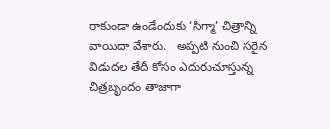రాకుండా ఉండేందుకు ‘సిగ్మా’ చిత్రాన్ని వాయిదా వేశారు.   అప్పటి నుంచి సరైన విడుదల తేదీ కోసం ఎదురుచూస్తున్న చిత్రబృందం తాజాగా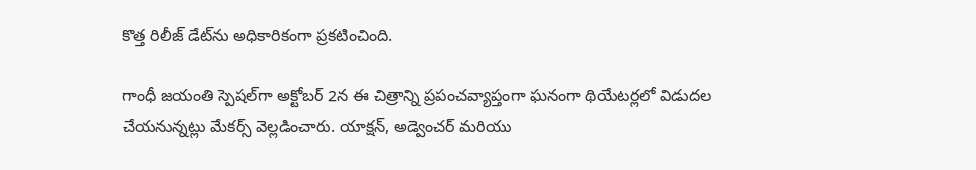కొత్త రిలీజ్ డేట్‌ను అధికారికంగా ప్రకటించింది.

గాంధీ జయంతి స్పెషల్‌గా అక్టోబర్ 2న ఈ చిత్రాన్ని ప్రపంచవ్యాప్తంగా ఘనంగా థియేటర్లలో విడుదల చేయనున్నట్లు మేకర్స్ వెల్లడించారు. యాక్షన్, అడ్వెంచర్ మరియు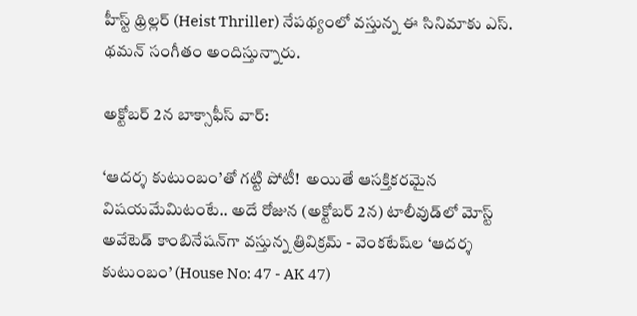హీస్ట్ థ్రిల్లర్ (Heist Thriller) నేపథ్యంలో వస్తున్న ఈ సినిమాకు ఎస్. థమన్ సంగీతం అందిస్తున్నారు.

అక్టోబర్ 2న బాక్సాఫీస్ వార్:

‘ఆదర్శ కుటుంబం’తో గట్టి పోటీ!  అయితే ఆసక్తికరమైన విషయమేమిటంటే.. అదే రోజున (అక్టోబర్ 2న) టాలీవుడ్‌లో మోస్ట్ అవేటెడ్ కాంబినేషన్‌గా వస్తున్న త్రివిక్రమ్ - వెంకటేష్‌ల ‘ఆదర్శ కుటుంబం’ (House No: 47 - AK 47)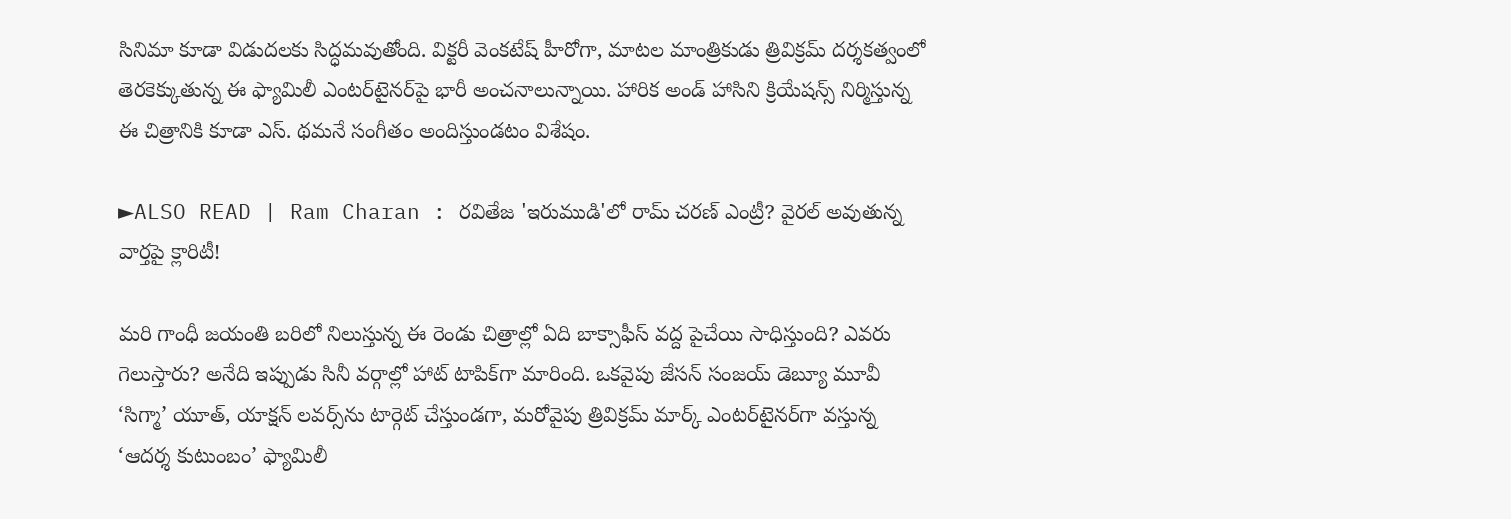సినిమా కూడా విడుదలకు సిద్ధమవుతోంది. విక్టరీ వెంకటేష్ హీరోగా, మాటల మాంత్రికుడు త్రివిక్రమ్ దర్శకత్వంలో తెరకెక్కుతున్న ఈ ఫ్యామిలీ ఎంటర్‌టైనర్‌పై భారీ అంచనాలున్నాయి. హారిక అండ్ హాసిని క్రియేషన్స్ నిర్మిస్తున్న ఈ చిత్రానికి కూడా ఎస్. థమనే సంగీతం అందిస్తుండటం విశేషం.

►ALSO READ | Ram Charan : రవితేజ 'ఇరుముడి'లో రామ్ చరణ్ ఎంట్రీ? వైరల్ అవుతున్న వార్తపై క్లారిటీ!

మరి గాంధీ జయంతి బరిలో నిలుస్తున్న ఈ రెండు చిత్రాల్లో ఏది బాక్సాఫీస్ వద్ద పైచేయి సాధిస్తుంది? ఎవరు గెలుస్తారు? అనేది ఇప్పుడు సినీ వర్గాల్లో హాట్ టాపిక్‌గా మారింది. ఒకవైపు జేసన్ సంజయ్ డెబ్యూ మూవీ ‘సిగ్మా’ యూత్, యాక్షన్ లవర్స్‌ను టార్గెట్ చేస్తుండగా, మరోవైపు త్రివిక్రమ్ మార్క్ ఎంటర్‌టైనర్‌గా వస్తున్న ‘ఆదర్శ కుటుంబం’ ఫ్యామిలీ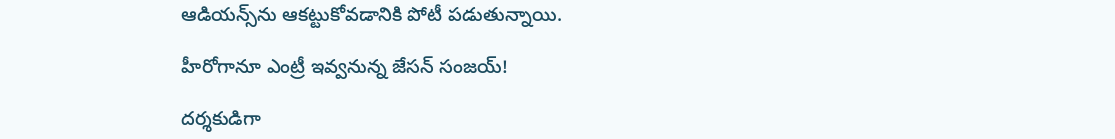ఆడియన్స్‌ను ఆకట్టుకోవడానికి పోటీ పడుతున్నాయి.

హీరోగానూ ఎంట్రీ ఇవ్వనున్న జేసన్ సంజయ్!

దర్శకుడిగా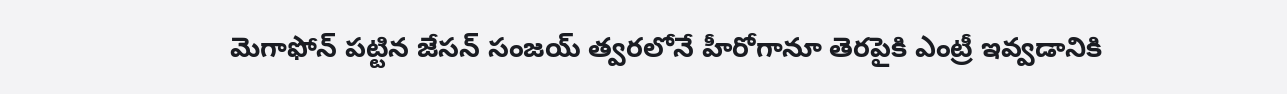మెగాఫోన్ పట్టిన జేసన్ సంజయ్ త్వరలోనే హీరోగానూ తెరపైకి ఎంట్రీ ఇవ్వడానికి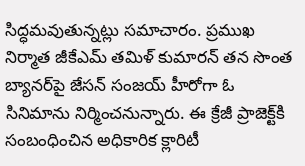సిద్ధమవుతున్నట్లు సమాచారం. ప్రముఖ నిర్మాత జీకేఎమ్‌ తమిళ్‌ కుమారన్‌ తన సొంత బ్యానర్‌పై జేసన్ సంజయ్‌ హీరోగా ఓ సినిమాను నిర్మించనున్నారు. ఈ క్రేజీ ప్రాజెక్ట్‌కి సంబంధించిన అధికారిక క్లారిటీ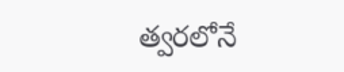త్వరలోనే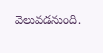వెలువడనుంది.